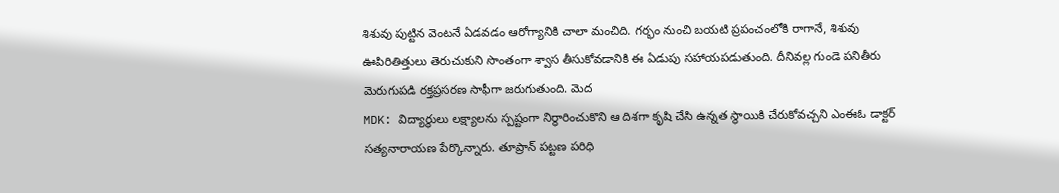శిశువు పుట్టిన వెంటనే ఏడవడం ఆరోగ్యానికి చాలా మంచిది. గర్భం నుంచి బయటి ప్రపంచంలోకి రాగానే, శిశువు ఊపిరితిత్తులు తెరుచుకుని సొంతంగా శ్వాస తీసుకోవడానికి ఈ ఏడుపు సహాయపడుతుంది. దీనివల్ల గుండె పనితీరు మెరుగుపడి రక్తప్రసరణ సాఫీగా జరుగుతుంది. మెద
MDK: విద్యార్థులు లక్ష్యాలను స్పష్టంగా నిర్ధారించుకొని ఆ దిశగా కృషి చేసి ఉన్నత స్థాయికి చేరుకోవచ్చని ఎంఈఓ డాక్టర్ సత్యనారాయణ పేర్కొన్నారు. తూప్రాన్ పట్టణ పరిధి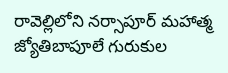రావెల్లిలోని నర్సాపూర్ మహాత్మ జ్యోతిబాపూలే గురుకుల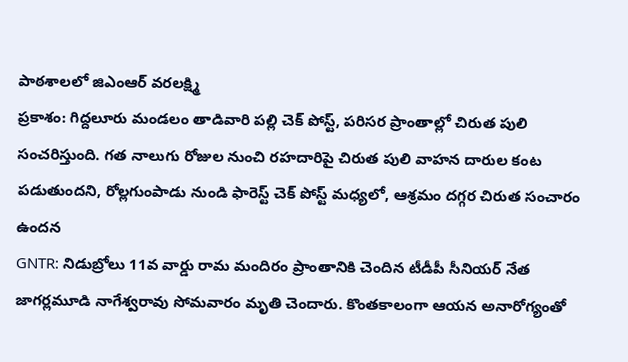పాఠశాలలో జిఎంఆర్ వరలక్ష్మి
ప్రకాశం: గిద్దలూరు మండలం తాడివారి పల్లి చెక్ పోస్ట్, పరిసర ప్రాంతాల్లో చిరుత పులి సంచరిస్తుంది. గత నాలుగు రోజుల నుంచి రహదారిపై చిరుత పులి వాహన దారుల కంట పడుతుందని, రోల్లగుంపాడు నుండి ఫారెస్ట్ చెక్ పోస్ట్ మధ్యలో, ఆశ్రమం దగ్గర చిరుత సంచారం ఉందన
GNTR: నిడుబ్రోలు 11వ వార్డు రామ మందిరం ప్రాంతానికి చెందిన టీడీపీ సీనియర్ నేత జాగర్లమూడి నాగేశ్వరావు సోమవారం మృతి చెందారు. కొంతకాలంగా ఆయన అనారోగ్యంతో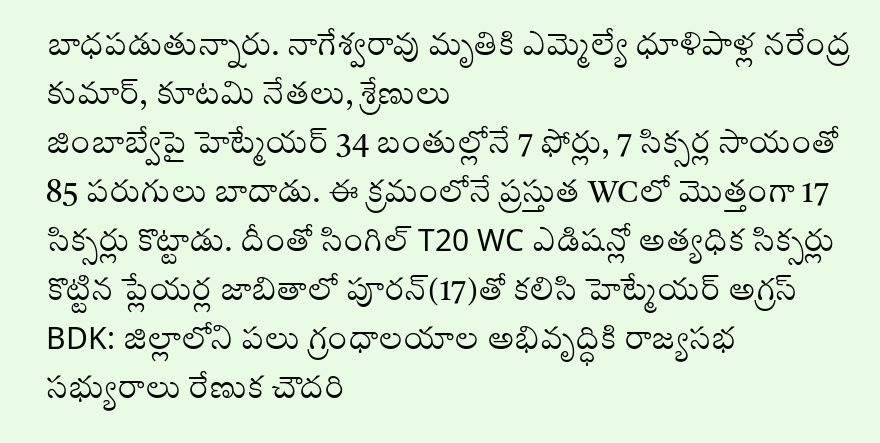బాధపడుతున్నారు. నాగేశ్వరావు మృతికి ఎమ్మెల్యే ధూళిపాళ్ల నరేంద్ర కుమార్, కూటమి నేతలు, శ్రేణులు
జింబాబ్వేపై హెట్మేయర్ 34 బంతుల్లోనే 7 ఫోర్లు, 7 సిక్సర్ల సాయంతో 85 పరుగులు బాదాడు. ఈ క్రమంలోనే ప్రస్తుత WCలో మొత్తంగా 17 సిక్సర్లు కొట్టాడు. దీంతో సింగిల్ T20 WC ఎడిషన్లో అత్యధిక సిక్సర్లు కొట్టిన ప్లేయర్ల జాబితాలో పూరన్(17)తో కలిసి హెట్మేయర్ అగ్రస్
BDK: జిల్లాలోని పలు గ్రంధాలయాల అభివృద్ధికి రాజ్యసభ సభ్యురాలు రేణుక చౌదరి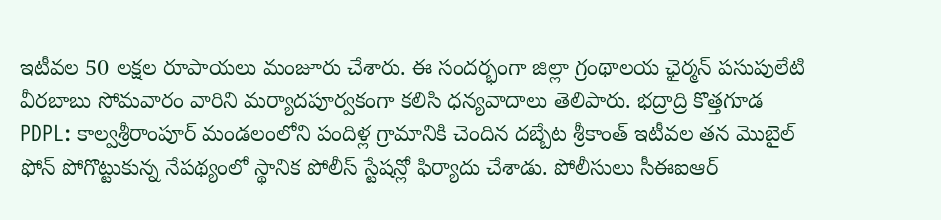ఇటీవల 50 లక్షల రూపాయలు మంజూరు చేశారు. ఈ సందర్భంగా జిల్లా గ్రంథాలయ ఛైర్మన్ పసుపులేటి వీరబాబు సోమవారం వారిని మర్యాదపూర్వకంగా కలిసి ధన్యవాదాలు తెలిపారు. భద్రాద్రి కొత్తగూడ
PDPL: కాల్వశ్రీరాంపూర్ మండలంలోని పందిళ్ల గ్రామానికి చెందిన దబ్బేట శ్రీకాంత్ ఇటీవల తన మొబైల్ ఫోన్ పోగొట్టుకున్న నేపథ్యంలో స్థానిక పోలీస్ స్టేషన్లో ఫిర్యాదు చేశాడు. పోలీసులు సీఈఐఆర్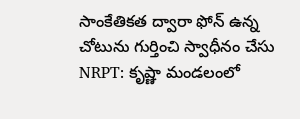సాంకేతికత ద్వారా ఫోన్ ఉన్న చోటును గుర్తించి స్వాధీనం చేసు
NRPT: కృష్ణా మండలంలో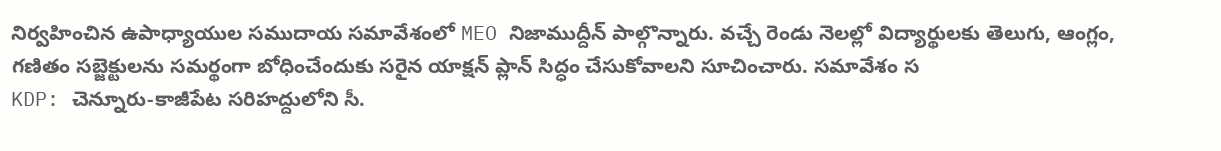నిర్వహించిన ఉపాధ్యాయుల సముదాయ సమావేశంలో MEO నిజాముద్దీన్ పాల్గొన్నారు. వచ్చే రెండు నెలల్లో విద్యార్థులకు తెలుగు, ఆంగ్లం, గణితం సబ్జెక్టులను సమర్థంగా బోధించేందుకు సరైన యాక్షన్ ప్లాన్ సిద్ధం చేసుకోవాలని సూచించారు. సమావేశం స
KDP: చెన్నూరు-కాజీపేట సరిహద్దులోని సీ.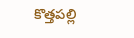కొత్తపల్లి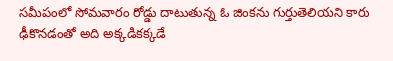సమీపంలో సోమవారం రోడ్డు దాటుతున్న ఓ జింకను గుర్తుతెలియని కారు ఢీకొనడంతో అది అక్కడికక్కడే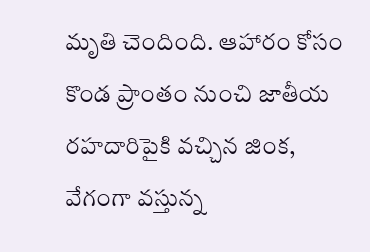మృతి చెందింది. ఆహారం కోసం కొండ ప్రాంతం నుంచి జాతీయ రహదారిపైకి వచ్చిన జింక, వేగంగా వస్తున్న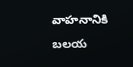వాహనానికి బలయ